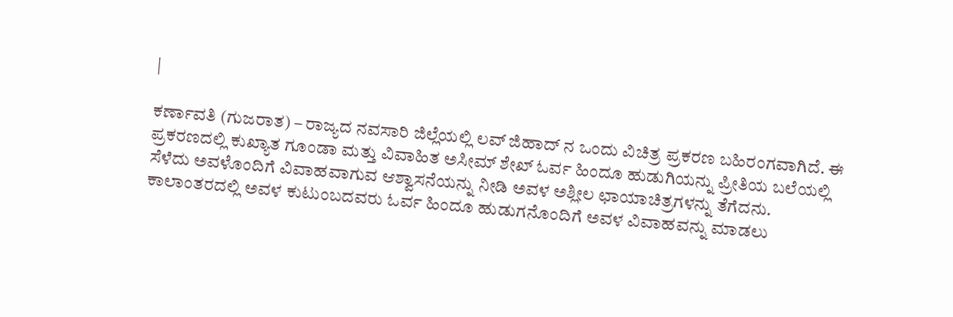|

ಕರ್ಣಾವತಿ (ಗುಜರಾತ) – ರಾಜ್ಯದ ನವಸಾರಿ ಜಿಲ್ಲೆಯಲ್ಲಿ ಲವ್ ಜಿಹಾದ್ ನ ಒಂದು ವಿಚಿತ್ರ ಪ್ರಕರಣ ಬಹಿರಂಗವಾಗಿದೆ. ಈ ಪ್ರಕರಣದಲ್ಲಿ ಕುಖ್ಯಾತ ಗೂಂಡಾ ಮತ್ತು ವಿವಾಹಿತ ಅಸೀಮ್ ಶೇಖ್ ಓರ್ವ ಹಿಂದೂ ಹುಡುಗಿಯನ್ನು ಪ್ರೀತಿಯ ಬಲೆಯಲ್ಲಿ ಸೆಳೆದು ಅವಳೊಂದಿಗೆ ವಿವಾಹವಾಗುವ ಆಶ್ವಾಸನೆಯನ್ನು ನೀಡಿ ಅವಳ ಅಶ್ಲೀಲ ಛಾಯಾಚಿತ್ರಗಳನ್ನು ತೆಗೆದನು. ಕಾಲಾಂತರದಲ್ಲಿ ಅವಳ ಕುಟುಂಬದವರು ಓರ್ವ ಹಿಂದೂ ಹುಡುಗನೊಂದಿಗೆ ಅವಳ ವಿವಾಹವನ್ನು ಮಾಡಲು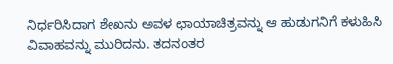ನಿರ್ಧರಿಸಿದಾಗ ಶೇಖನು ಅವಳ ಛಾಯಾಚಿತ್ರವನ್ನು ಆ ಹುಡುಗನಿಗೆ ಕಳುಹಿಸಿ ವಿವಾಹವನ್ನು ಮುರಿದನು. ತದನಂತರ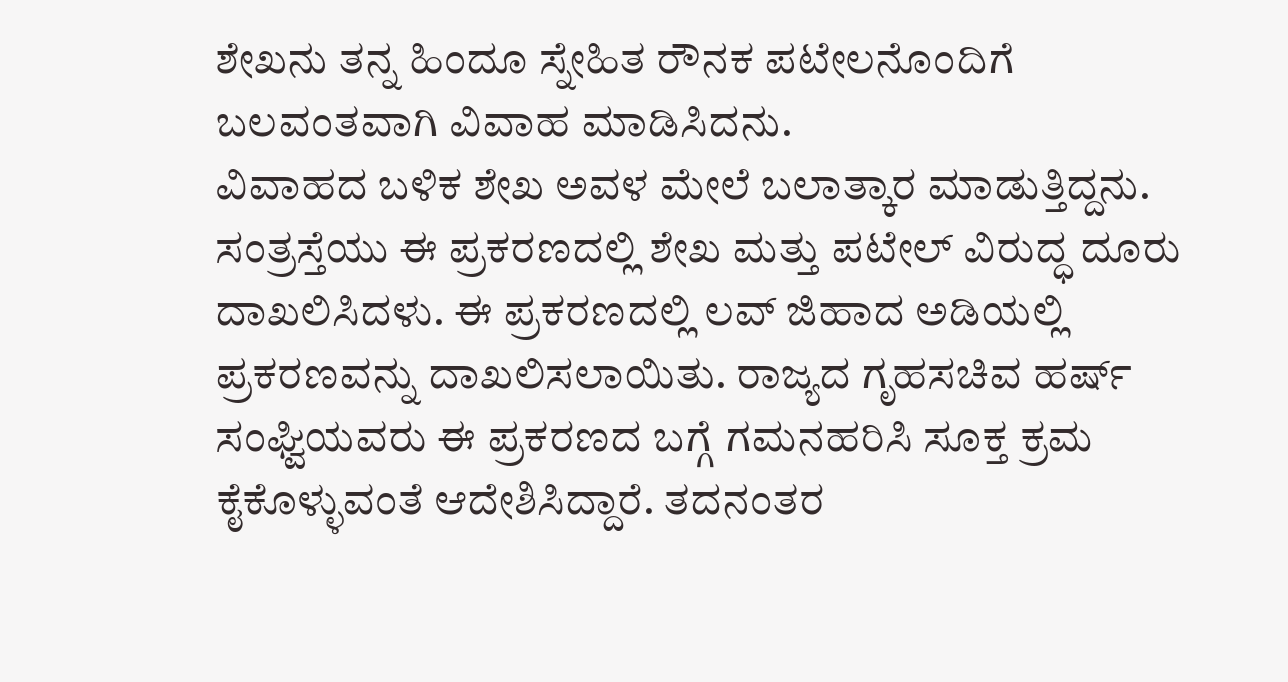ಶೇಖನು ತನ್ನ ಹಿಂದೂ ಸ್ನೇಹಿತ ರೌನಕ ಪಟೇಲನೊಂದಿಗೆ ಬಲವಂತವಾಗಿ ವಿವಾಹ ಮಾಡಿಸಿದನು.
ವಿವಾಹದ ಬಳಿಕ ಶೇಖ ಅವಳ ಮೇಲೆ ಬಲಾತ್ಕಾರ ಮಾಡುತ್ತಿದ್ದನು. ಸಂತ್ರಸ್ತೆಯು ಈ ಪ್ರಕರಣದಲ್ಲಿ ಶೇಖ ಮತ್ತು ಪಟೇಲ್ ವಿರುದ್ಧ ದೂರು ದಾಖಲಿಸಿದಳು. ಈ ಪ್ರಕರಣದಲ್ಲಿ ಲವ್ ಜಿಹಾದ ಅಡಿಯಲ್ಲಿ ಪ್ರಕರಣವನ್ನು ದಾಖಲಿಸಲಾಯಿತು. ರಾಜ್ಯದ ಗೃಹಸಚಿವ ಹರ್ಷ್ ಸಂಘ್ವಿಯವರು ಈ ಪ್ರಕರಣದ ಬಗ್ಗೆ ಗಮನಹರಿಸಿ ಸೂಕ್ತ ಕ್ರಮ ಕೈಕೊಳ್ಳುವಂತೆ ಆದೇಶಿಸಿದ್ದಾರೆ. ತದನಂತರ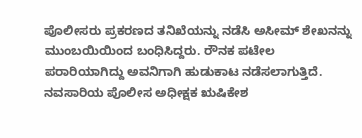ಪೊಲೀಸರು ಪ್ರಕರಣದ ತನಿಖೆಯನ್ನು ನಡೆಸಿ ಅಸೀಮ್ ಶೇಖನನ್ನು ಮುಂಬಯಿಯಿಂದ ಬಂಧಿಸಿದ್ದರು. ರೌನಕ ಪಟೇಲ ಪರಾರಿಯಾಗಿದ್ದು ಅವನಿಗಾಗಿ ಹುಡುಕಾಟ ನಡೆಸಲಾಗುತ್ತಿದೆ. ನವಸಾರಿಯ ಪೊಲೀಸ ಅಧೀಕ್ಷಕ ಋಷಿಕೇಶ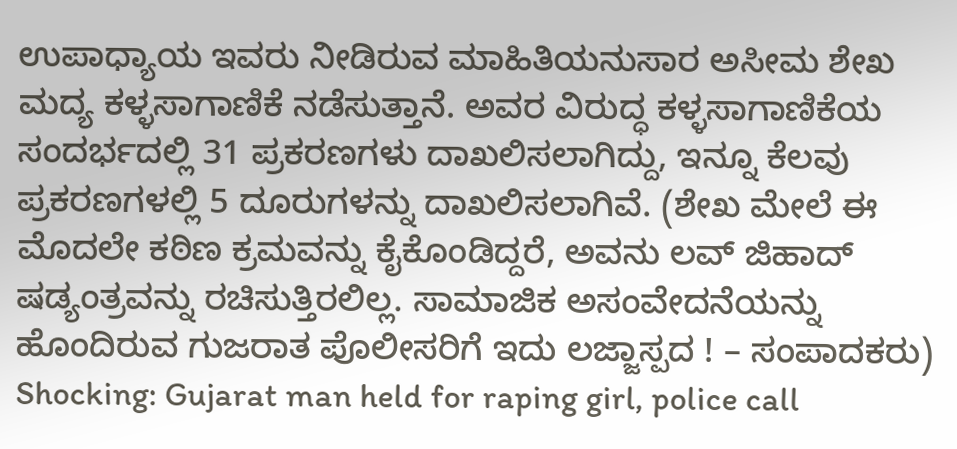ಉಪಾಧ್ಯಾಯ ಇವರು ನೀಡಿರುವ ಮಾಹಿತಿಯನುಸಾರ ಅಸೀಮ ಶೇಖ ಮದ್ಯ ಕಳ್ಳಸಾಗಾಣಿಕೆ ನಡೆಸುತ್ತಾನೆ. ಅವರ ವಿರುದ್ಧ ಕಳ್ಳಸಾಗಾಣಿಕೆಯ ಸಂದರ್ಭದಲ್ಲಿ 31 ಪ್ರಕರಣಗಳು ದಾಖಲಿಸಲಾಗಿದ್ದು, ಇನ್ನೂ ಕೆಲವು ಪ್ರಕರಣಗಳಲ್ಲಿ 5 ದೂರುಗಳನ್ನು ದಾಖಲಿಸಲಾಗಿವೆ. (ಶೇಖ ಮೇಲೆ ಈ ಮೊದಲೇ ಕಠಿಣ ಕ್ರಮವನ್ನು ಕೈಕೊಂಡಿದ್ದರೆ, ಅವನು ಲವ್ ಜಿಹಾದ್ ಷಡ್ಯಂತ್ರವನ್ನು ರಚಿಸುತ್ತಿರಲಿಲ್ಲ. ಸಾಮಾಜಿಕ ಅಸಂವೇದನೆಯನ್ನು ಹೊಂದಿರುವ ಗುಜರಾತ ಪೊಲೀಸರಿಗೆ ಇದು ಲಜ್ಜಾಸ್ಪದ ! – ಸಂಪಾದಕರು)
Shocking: Gujarat man held for raping girl, police call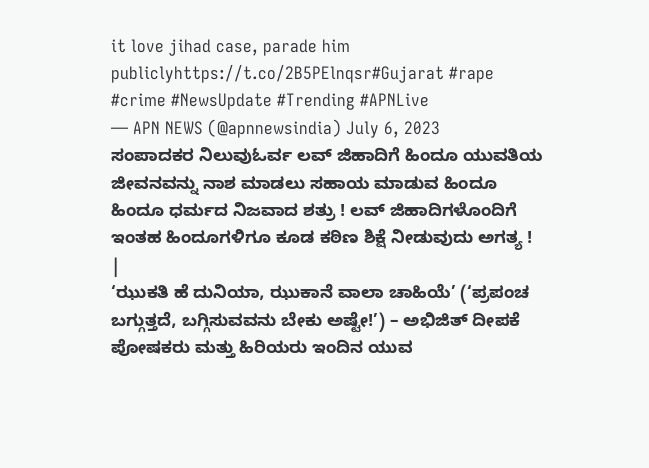it love jihad case, parade him publiclyhttps://t.co/2B5PElnqsr#Gujarat #rape #crime #NewsUpdate #Trending #APNLive
— APN NEWS (@apnnewsindia) July 6, 2023
ಸಂಪಾದಕರ ನಿಲುವುಓರ್ವ ಲವ್ ಜಿಹಾದಿಗೆ ಹಿಂದೂ ಯುವತಿಯ ಜೀವನವನ್ನು ನಾಶ ಮಾಡಲು ಸಹಾಯ ಮಾಡುವ ಹಿಂದೂ ಹಿಂದೂ ಧರ್ಮದ ನಿಜವಾದ ಶತ್ರು ! ಲವ್ ಜಿಹಾದಿಗಳೊಂದಿಗೆ ಇಂತಹ ಹಿಂದೂಗಳಿಗೂ ಕೂಡ ಕಠಿಣ ಶಿಕ್ಷೆ ನೀಡುವುದು ಅಗತ್ಯ ! |
‘ಝುಕತಿ ಹೆ ದುನಿಯಾ, ಝುಕಾನೆ ವಾಲಾ ಚಾಹಿಯೆ’ (‘ಪ್ರಪಂಚ ಬಗ್ಗುತ್ತದೆ, ಬಗ್ಗಿಸುವವನು ಬೇಕು ಅಷ್ಟೇ!’) – ಅಭಿಜಿತ್ ದೀಪಕೆ
ಪೋಷಕರು ಮತ್ತು ಹಿರಿಯರು ಇಂದಿನ ಯುವ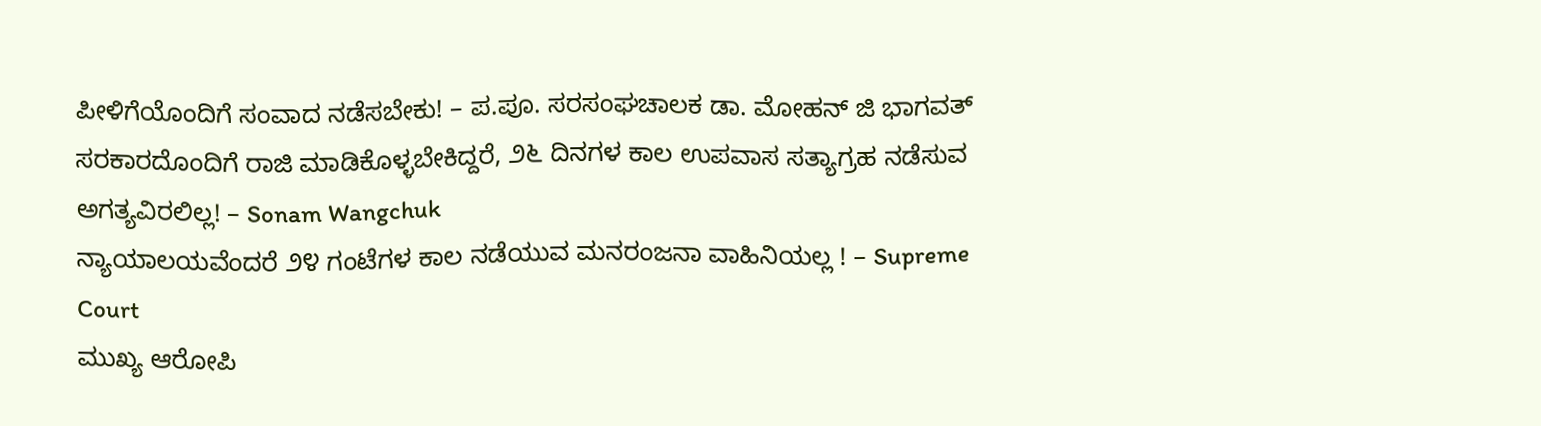ಪೀಳಿಗೆಯೊಂದಿಗೆ ಸಂವಾದ ನಡೆಸಬೇಕು! – ಪ.ಪೂ. ಸರಸಂಘಚಾಲಕ ಡಾ. ಮೋಹನ್ ಜಿ ಭಾಗವತ್
ಸರಕಾರದೊಂದಿಗೆ ರಾಜಿ ಮಾಡಿಕೊಳ್ಳಬೇಕಿದ್ದರೆ, ೨೬ ದಿನಗಳ ಕಾಲ ಉಪವಾಸ ಸತ್ಯಾಗ್ರಹ ನಡೆಸುವ ಅಗತ್ಯವಿರಲಿಲ್ಲ! – Sonam Wangchuk
ನ್ಯಾಯಾಲಯವೆಂದರೆ ೨೪ ಗಂಟೆಗಳ ಕಾಲ ನಡೆಯುವ ಮನರಂಜನಾ ವಾಹಿನಿಯಲ್ಲ ! – Supreme Court
ಮುಖ್ಯ ಆರೋಪಿ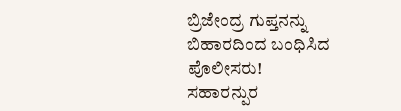ಬ್ರಿಜೇಂದ್ರ ಗುಪ್ತನನ್ನು ಬಿಹಾರದಿಂದ ಬಂಧಿಸಿದ ಪೊಲೀಸರು!
ಸಹಾರನ್ಪುರ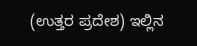(ಉತ್ತರ ಪ್ರದೇಶ) ಇಲ್ಲಿನ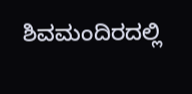ಶಿವಮಂದಿರದಲ್ಲಿ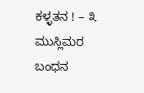ಕಳ್ಳತನ ! – ೩ ಮುಸ್ಲಿಮರ ಬಂಧನ